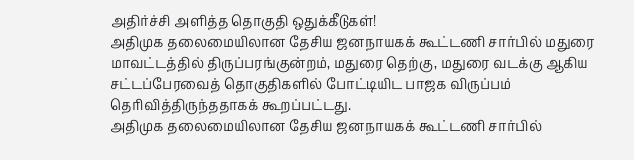அதிர்ச்சி அளித்த தொகுதி ஒதுக்கீடுகள்!
அதிமுக தலைமையிலான தேசிய ஜனநாயகக் கூட்டணி சார்பில் மதுரை மாவட்டத்தில் திருப்பரங்குன்றம், மதுரை தெற்கு, மதுரை வடக்கு ஆகிய சட்டப்பேரவைத் தொகுதிகளில் போட்டியிட பாஜக விருப்பம் தெரிவித்திருந்ததாகக் கூறப்பட்டது.
அதிமுக தலைமையிலான தேசிய ஜனநாயகக் கூட்டணி சார்பில்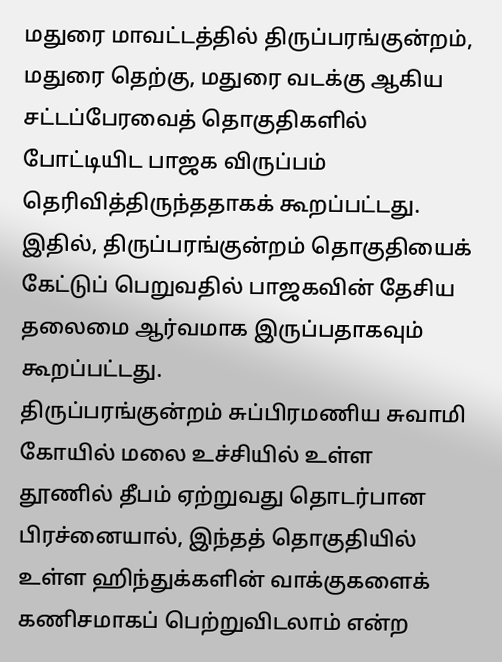மதுரை மாவட்டத்தில் திருப்பரங்குன்றம், மதுரை தெற்கு, மதுரை வடக்கு ஆகிய சட்டப்பேரவைத் தொகுதிகளில் போட்டியிட பாஜக விருப்பம் தெரிவித்திருந்ததாகக் கூறப்பட்டது.
இதில், திருப்பரங்குன்றம் தொகுதியைக் கேட்டுப் பெறுவதில் பாஜகவின் தேசிய தலைமை ஆர்வமாக இருப்பதாகவும் கூறப்பட்டது.
திருப்பரங்குன்றம் சுப்பிரமணிய சுவாமி கோயில் மலை உச்சியில் உள்ள தூணில் தீபம் ஏற்றுவது தொடர்பான பிரச்னையால், இந்தத் தொகுதியில் உள்ள ஹிந்துக்களின் வாக்குகளைக் கணிசமாகப் பெற்றுவிடலாம் என்ற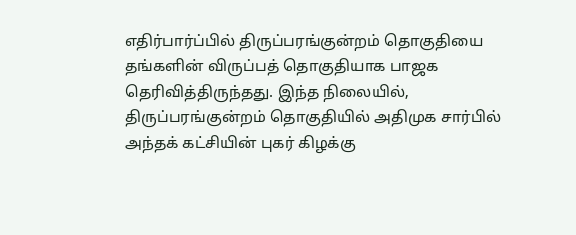எதிர்பார்ப்பில் திருப்பரங்குன்றம் தொகுதியை தங்களின் விருப்பத் தொகுதியாக பாஜக தெரிவித்திருந்தது. இந்த நிலையில், திருப்பரங்குன்றம் தொகுதியில் அதிமுக சார்பில் அந்தக் கட்சியின் புகர் கிழக்கு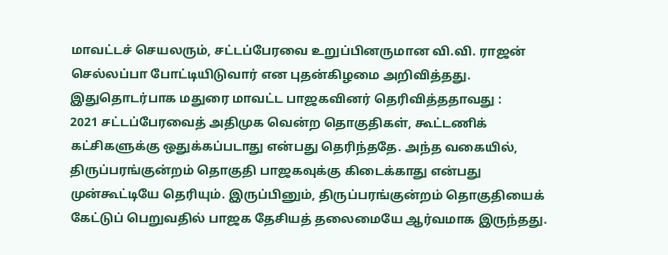மாவட்டச் செயலரும், சட்டப்பேரவை உறுப்பினருமான வி.வி. ராஜன் செல்லப்பா போட்டியிடுவார் என புதன்கிழமை அறிவித்தது.
இதுதொடர்பாக மதுரை மாவட்ட பாஜகவினர் தெரிவித்ததாவது :
2021 சட்டப்பேரவைத் அதிமுக வென்ற தொகுதிகள், கூட்டணிக் கட்சிகளுக்கு ஒதுக்கப்படாது என்பது தெரிந்ததே. அந்த வகையில், திருப்பரங்குன்றம் தொகுதி பாஜகவுக்கு கிடைக்காது என்பது முன்கூட்டியே தெரியும். இருப்பினும், திருப்பரங்குன்றம் தொகுதியைக் கேட்டுப் பெறுவதில் பாஜக தேசியத் தலைமையே ஆர்வமாக இருந்தது.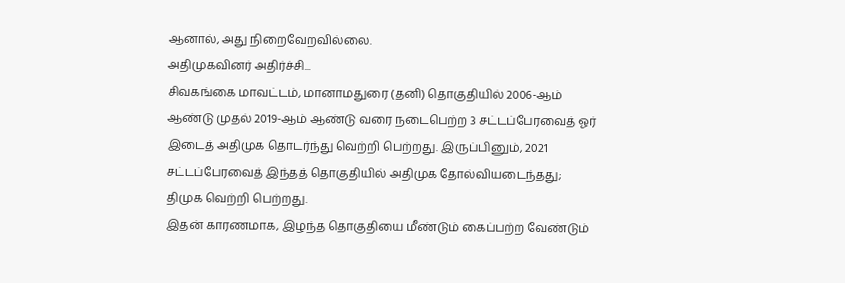ஆனால், அது நிறைவேறவில்லை.
அதிமுகவினர் அதிர்ச்சி...
சிவகங்கை மாவட்டம், மானாமதுரை (தனி) தொகுதியில் 2006-ஆம் ஆண்டு முதல் 2019-ஆம் ஆண்டு வரை நடைபெற்ற 3 சட்டப்பேரவைத் ஓர் இடைத் அதிமுக தொடர்ந்து வெற்றி பெற்றது. இருப்பினும், 2021 சட்டப்பேரவைத் இந்தத் தொகுதியில் அதிமுக தோல்வியடைந்தது; திமுக வெற்றி பெற்றது.
இதன் காரணமாக, இழந்த தொகுதியை மீண்டும் கைப்பற்ற வேண்டும்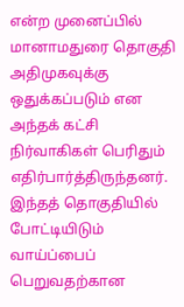என்ற முனைப்பில் மானாமதுரை தொகுதி அதிமுகவுக்கு ஒதுக்கப்படும் என அந்தக் கட்சி நிர்வாகிகள் பெரிதும் எதிர்பார்த்திருந்தனர். இந்தத் தொகுதியில் போட்டியிடும் வாய்ப்பைப் பெறுவதற்கான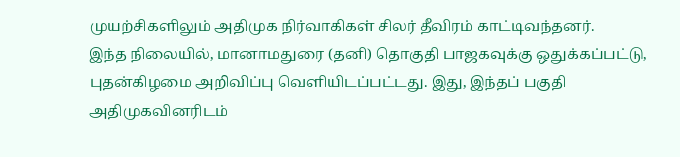முயற்சிகளிலும் அதிமுக நிர்வாகிகள் சிலர் தீவிரம் காட்டிவந்தனர்.
இந்த நிலையில், மானாமதுரை (தனி) தொகுதி பாஜகவுக்கு ஒதுக்கப்பட்டு, புதன்கிழமை அறிவிப்பு வெளியிடப்பட்டது. இது, இந்தப் பகுதி அதிமுகவினரிடம்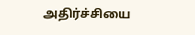அதிர்ச்சியை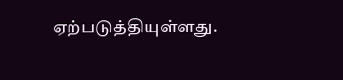ஏற்படுத்தியுள்ளது.